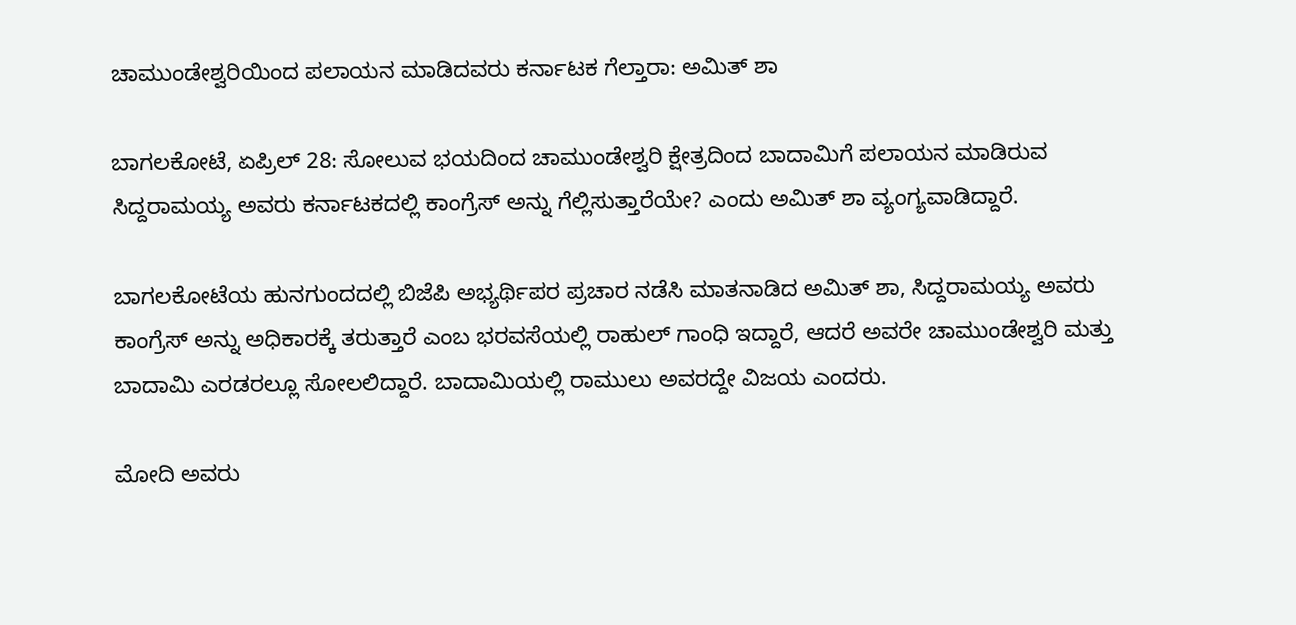ಚಾಮುಂಡೇಶ್ವರಿಯಿಂದ ಪಲಾಯನ ಮಾಡಿದವರು ಕರ್ನಾಟಕ ಗೆಲ್ತಾರಾ: ಅಮಿತ್ ಶಾ

ಬಾಗಲಕೋಟೆ, ಏಪ್ರಿಲ್ 28: ಸೋಲುವ ಭಯದಿಂದ ಚಾಮುಂಡೇಶ್ವರಿ ಕ್ಷೇತ್ರದಿಂದ ಬಾದಾಮಿಗೆ ಪಲಾಯನ ಮಾಡಿರುವ ಸಿದ್ದರಾಮಯ್ಯ ಅವರು ಕರ್ನಾಟಕದಲ್ಲಿ ಕಾಂಗ್ರೆಸ್‌ ಅನ್ನು ಗೆಲ್ಲಿಸುತ್ತಾರೆಯೇ? ಎಂದು ಅಮಿತ್ ಶಾ ವ್ಯಂಗ್ಯವಾಡಿದ್ದಾರೆ.

ಬಾಗಲಕೋಟೆಯ ಹುನಗುಂದದಲ್ಲಿ ಬಿಜೆಪಿ ಅಭ್ಯರ್ಥಿಪರ ಪ್ರಚಾರ ನಡೆಸಿ ಮಾತನಾಡಿದ ಅಮಿತ್ ಶಾ, ಸಿದ್ದರಾಮಯ್ಯ ಅವರು ಕಾಂಗ್ರೆಸ್‌ ಅನ್ನು ಅಧಿಕಾರಕ್ಕೆ ತರುತ್ತಾರೆ ಎಂಬ ಭರವಸೆಯಲ್ಲಿ ರಾಹುಲ್ ಗಾಂಧಿ ಇದ್ದಾರೆ, ಆದರೆ ಅವರೇ ಚಾಮುಂಡೇಶ್ವರಿ ಮತ್ತು ಬಾದಾಮಿ ಎರಡರಲ್ಲೂ ಸೋಲಲಿದ್ದಾರೆ. ಬಾದಾಮಿಯಲ್ಲಿ ರಾಮುಲು ಅವರದ್ದೇ ವಿಜಯ ಎಂದರು.

ಮೋದಿ ಅವರು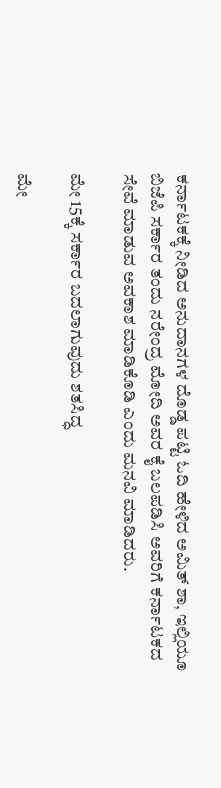ಕರ್ನಾಟಕಕ್ಕೆ ನೀಡಿದ ಅನುದಾನಗಳ ದೊಡ್ಡ ಪಟ್ಟಿ ಓದಿ ಹೇಳಿದ ಅಮಿತ್ ಶಾ, ಇಲ್ಲಿಯೂ ಬಿಜೆಪಿ ಸರ್ಕಾರ ತಂದು ನರೇಂದ್ರ ಮೋದಿ ಅವರ ಕೈ ಬಲಪಡಿಸಿ ಅವರಿಗೆ ಕರ್ನಾಟಕದ ಸೇವೆ ಮಾಡುವ ಅವಕಾಶ ಮಾಡಿಕೊಡಿ ಎಂದು ಮನವಿ ಮಾಡಿದರು.

ಮೇ 15ಕ್ಕೆ ಸರ್ಕಾರ ಬದಲಾಗುವುದು ಶತಸಿದ್ಧ

ಮೇ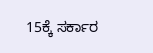15ಕ್ಕೆ ಸರ್ಕಾರ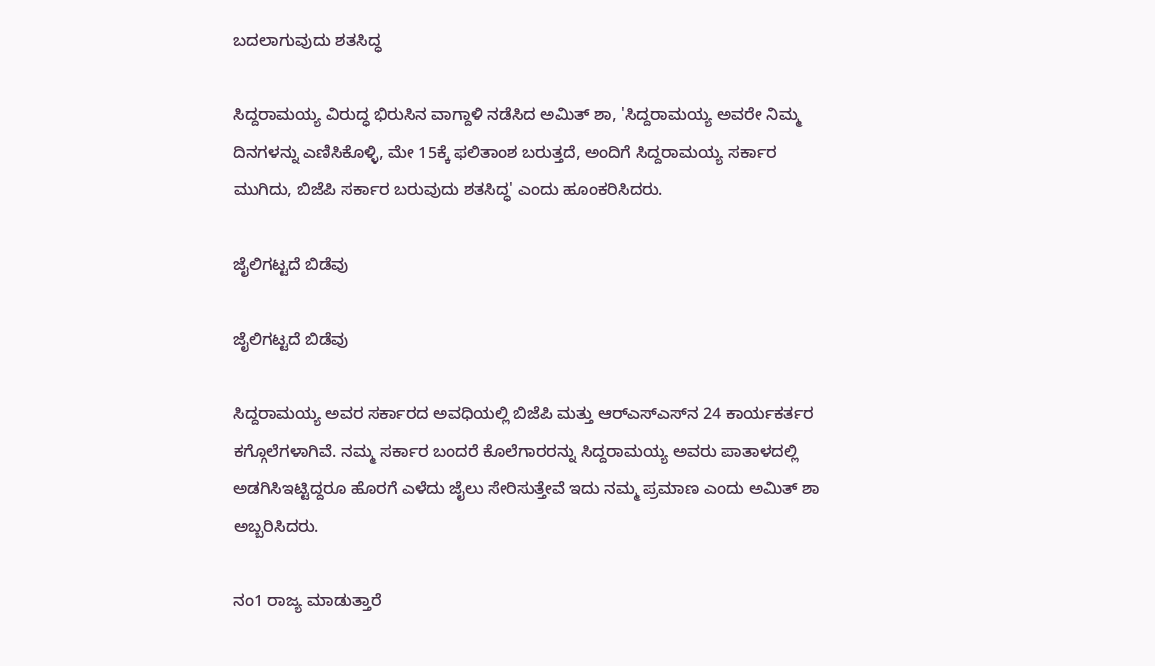ಬದಲಾಗುವುದು ಶತಸಿದ್ಧ

ಸಿದ್ದರಾಮಯ್ಯ ವಿರುದ್ಧ ಭಿರುಸಿನ ವಾಗ್ದಾಳಿ ನಡೆಸಿದ ಅಮಿತ್ ಶಾ, 'ಸಿದ್ದರಾಮಯ್ಯ ಅವರೇ ನಿಮ್ಮ ದಿನಗಳನ್ನು ಎಣಿಸಿಕೊಳ್ಳಿ, ಮೇ 15ಕ್ಕೆ ಫಲಿತಾಂಶ ಬರುತ್ತದೆ, ಅಂದಿಗೆ ಸಿದ್ದರಾಮಯ್ಯ ಸರ್ಕಾರ ಮುಗಿದು, ಬಿಜೆಪಿ ಸರ್ಕಾರ ಬರುವುದು ಶತಸಿದ್ಧ' ಎಂದು ಹೂಂಕರಿಸಿದರು.

ಜೈಲಿಗಟ್ಟದೆ ಬಿಡೆವು

ಜೈಲಿಗಟ್ಟದೆ ಬಿಡೆವು

ಸಿದ್ದರಾಮಯ್ಯ ಅವರ ಸರ್ಕಾರದ ಅವಧಿಯಲ್ಲಿ ಬಿಜೆಪಿ ಮತ್ತು ಆರ್‌ಎಸ್‌ಎಸ್‌ನ 24 ಕಾರ್ಯಕರ್ತರ ಕಗ್ಗೊಲೆಗಳಾಗಿವೆ. ನಮ್ಮ ಸರ್ಕಾರ ಬಂದರೆ ಕೊಲೆಗಾರರನ್ನು ಸಿದ್ದರಾಮಯ್ಯ ಅವರು ಪಾತಾಳದಲ್ಲಿ ಅಡಗಿಸಿಇಟ್ಟಿದ್ದರೂ ಹೊರಗೆ ಎಳೆದು ಜೈಲು ಸೇರಿಸುತ್ತೇವೆ ಇದು ನಮ್ಮ ಪ್ರಮಾಣ ಎಂದು ಅಮಿತ್ ಶಾ ಅಬ್ಬರಿಸಿದರು.

ನಂ1 ರಾಜ್ಯ ಮಾಡುತ್ತಾರೆ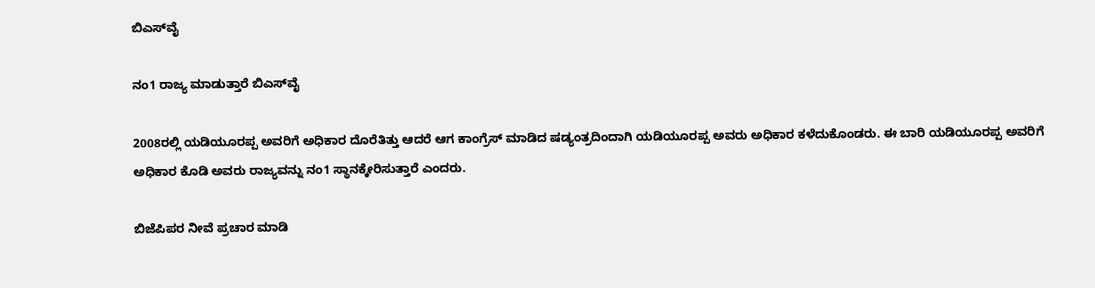ಬಿಎಸ್‌ವೈ

ನಂ1 ರಾಜ್ಯ ಮಾಡುತ್ತಾರೆ ಬಿಎಸ್‌ವೈ

2008ರಲ್ಲಿ ಯಡಿಯೂರಪ್ಪ ಅವರಿಗೆ ಅಧಿಕಾರ ದೊರೆತಿತ್ತು ಆದರೆ ಆಗ ಕಾಂಗ್ರೆಸ್‌ ಮಾಡಿದ ಷಡ್ಯಂತ್ರದಿಂದಾಗಿ ಯಡಿಯೂರಪ್ಪ ಅವರು ಅಧಿಕಾರ ಕಳೆದುಕೊಂಡರು. ಈ ಬಾರಿ ಯಡಿಯೂರಪ್ಪ ಅವರಿಗೆ ಅಧಿಕಾರ ಕೊಡಿ ಅವರು ರಾಜ್ಯವನ್ನು ನಂ1 ಸ್ಥಾನಕ್ಕೇರಿಸುತ್ತಾರೆ ಎಂದರು.

ಬಿಜೆಪಿಪರ ನೀವೆ ಪ್ರಚಾರ ಮಾಡಿ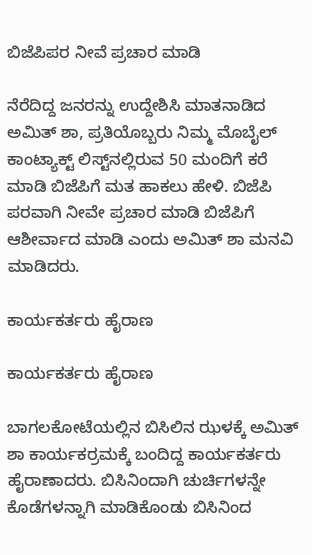ಬಿಜೆಪಿಪರ ನೀವೆ ಪ್ರಚಾರ ಮಾಡಿ

ನೆರೆದಿದ್ದ ಜನರನ್ನು ಉದ್ದೇಶಿಸಿ ಮಾತನಾಡಿದ ಅಮಿತ್ ಶಾ, ಪ್ರತಿಯೊಬ್ಬರು ನಿಮ್ಮ ಮೊಬೈಲ್ ಕಾಂಟ್ಯಾಕ್ಟ್‌ ಲಿಸ್ಟ್‌ನಲ್ಲಿರುವ 50 ಮಂದಿಗೆ ಕರೆ ಮಾಡಿ ಬಿಜೆಪಿಗೆ ಮತ ಹಾಕಲು ಹೇಳಿ. ಬಿಜೆಪಿ ಪರವಾಗಿ ನೀವೇ ಪ್ರಚಾರ ಮಾಡಿ ಬಿಜೆಪಿಗೆ ಆಶೀರ್ವಾದ ಮಾಡಿ ಎಂದು ಅಮಿತ್ ಶಾ ಮನವಿ ಮಾಡಿದರು.

ಕಾರ್ಯಕರ್ತರು ಹೈರಾಣ

ಕಾರ್ಯಕರ್ತರು ಹೈರಾಣ

ಬಾಗಲಕೋಟೆಯಲ್ಲಿನ ಬಿಸಿಲಿನ ಝಳಕ್ಕೆ ಅಮಿತ್ ಶಾ ಕಾರ್ಯಕರ್ರಮಕ್ಕೆ ಬಂದಿದ್ದ ಕಾರ್ಯಕರ್ತರು ಹೈರಾಣಾದರು. ಬಿಸಿನಿಂದಾಗಿ ಚುರ್ಚಿಗಳನ್ನೇ ಕೊಡೆಗಳನ್ನಾಗಿ ಮಾಡಿಕೊಂಡು ಬಿಸಿನಿಂದ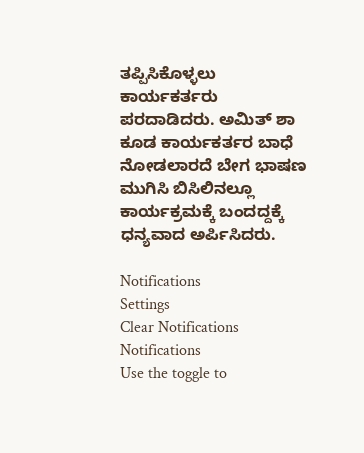ತಪ್ಪಿಸಿಕೊಳ್ಳಲು ಕಾರ್ಯಕರ್ತರು ಪರದಾಡಿದರು. ಅಮಿತ್ ಶಾ ಕೂಡ ಕಾರ್ಯಕರ್ತರ ಬಾಧೆ ನೋಡಲಾರದೆ ಬೇಗ ಭಾಷಣ ಮುಗಿಸಿ ಬಿಸಿಲಿನಲ್ಲೂ ಕಾರ್ಯಕ್ರಮಕ್ಕೆ ಬಂದದ್ದಕ್ಕೆ ಧನ್ಯವಾದ ಅರ್ಪಿಸಿದರು.

Notifications
Settings
Clear Notifications
Notifications
Use the toggle to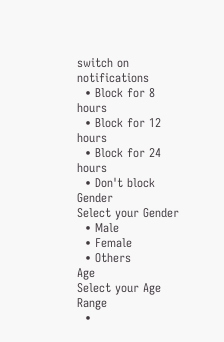switch on notifications
  • Block for 8 hours
  • Block for 12 hours
  • Block for 24 hours
  • Don't block
Gender
Select your Gender
  • Male
  • Female
  • Others
Age
Select your Age Range
  •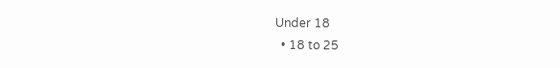Under 18
  • 18 to 25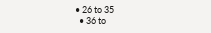• 26 to 35
  • 36 to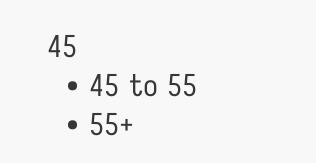45
  • 45 to 55
  • 55+